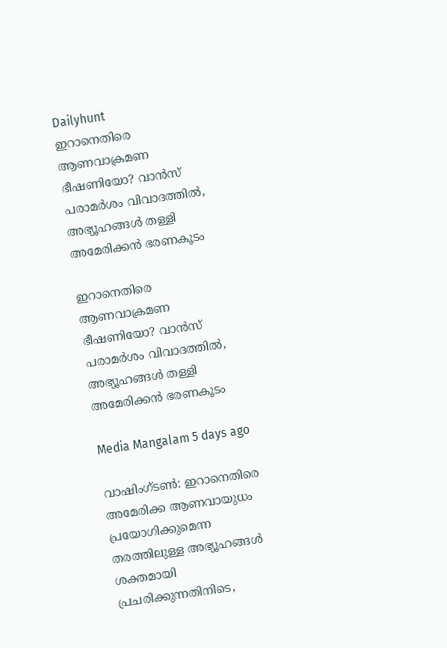Dailyhunt
ഇറാനെതിരെ ആണവാക്രമണ ഭീഷണിയോ? വാൻസ് പരാമര്‍ശം വിവാദത്തില്‍, അഭ്യൂഹങ്ങള്‍ തള്ളി അമേരിക്കൻ ഭരണകൂടം

ഇറാനെതിരെ ആണവാക്രമണ ഭീഷണിയോ? വാൻസ് പരാമര്‍ശം വിവാദത്തില്‍, അഭ്യൂഹങ്ങള്‍ തള്ളി അമേരിക്കൻ ഭരണകൂടം

Media Mangalam 5 days ago

വാഷിംഗ്ടണ്‍: ഇറാനെതിരെ അമേരിക്ക ആണവായുധം പ്രയോഗിക്കുമെന്ന തരത്തിലുള്ള അഭ്യൂഹങ്ങള്‍ ശക്തമായി പ്രചരിക്കുന്നതിനിടെ,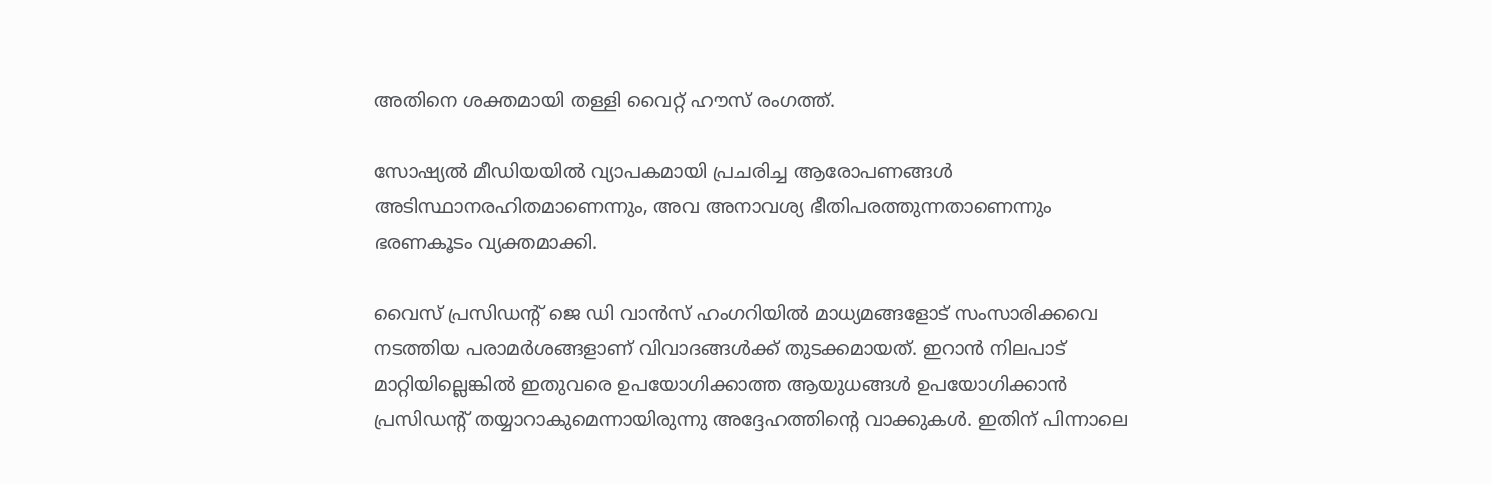അതിനെ ശക്തമായി തള്ളി വൈറ്റ് ഹൗസ് രംഗത്ത്.

സോഷ്യല്‍ മീഡിയയില്‍ വ്യാപകമായി പ്രചരിച്ച ആരോപണങ്ങള്‍ അടിസ്ഥാനരഹിതമാണെന്നും, അവ അനാവശ്യ ഭീതിപരത്തുന്നതാണെന്നും ഭരണകൂടം വ്യക്തമാക്കി.

വൈസ് പ്രസിഡന്‍റ് ജെ ഡി വാൻസ് ഹംഗറിയില്‍ മാധ്യമങ്ങളോട് സംസാരിക്കവെ നടത്തിയ പരാമർശങ്ങളാണ് വിവാദങ്ങള്‍ക്ക് തുടക്കമായത്. ഇറാൻ നിലപാട് മാറ്റിയില്ലെങ്കില്‍ ഇതുവരെ ഉപയോഗിക്കാത്ത ആയുധങ്ങള്‍ ഉപയോഗിക്കാൻ പ്രസിഡന്‍റ് തയ്യാറാകുമെന്നായിരുന്നു അദ്ദേഹത്തിന്റെ വാക്കുകള്‍. ഇതിന് പിന്നാലെ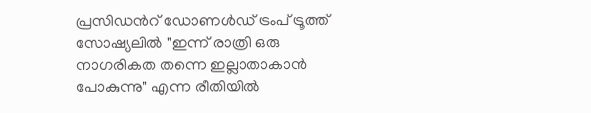പ്രസിഡന്‍റ് ഡോണള്‍ഡ് ട്രംപ് ട്രൂത്ത് സോഷ്യലില്‍ "ഇന്ന് രാത്രി ഒരു നാഗരികത തന്നെ ഇല്ലാതാകാൻ പോകുന്നു" എന്ന രീതിയില്‍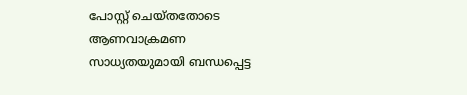പോസ്റ്റ് ചെയ്തതോടെ ആണവാക്രമണ സാധ്യതയുമായി ബന്ധപ്പെട്ട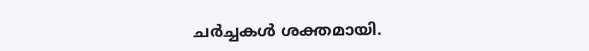ചർച്ചകള്‍ ശക്തമായി.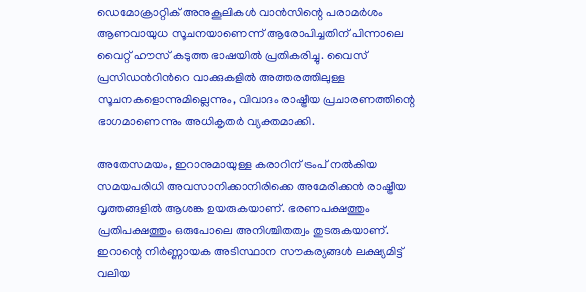ഡെമോക്രാറ്റിക് അനുകൂലികള്‍ വാൻസിന്റെ പരാമർശം ആണവായുധ സൂചനയാണെന്ന് ആരോപിച്ചതിന് പിന്നാലെ വൈറ്റ് ഹൗസ് കടുത്ത ഭാഷയില്‍ പ്രതികരിച്ചു. വൈസ് പ്രസിഡന്‍റിന്‍റെ വാക്കുകളില്‍ അത്തരത്തിലുള്ള സൂചനകളൊന്നുമില്ലെന്നും, വിവാദം രാഷ്ട്രീയ പ്രചാരണത്തിന്റെ ഭാഗമാണെന്നും അധികൃതർ വ്യക്തമാക്കി.

അതേസമയം, ഇറാനുമായുള്ള കരാറിന് ട്രംപ് നല്‍കിയ സമയപരിധി അവസാനിക്കാനിരിക്കെ അമേരിക്കൻ രാഷ്ട്രീയ വൃത്തങ്ങളില്‍ ആശങ്ക ഉയരുകയാണ്. ഭരണപക്ഷത്തും പ്രതിപക്ഷത്തും ഒരുപോലെ അനിശ്ചിതത്വം തുടരുകയാണ്. ഇറാന്റെ നിർണ്ണായക അടിസ്ഥാന സൗകര്യങ്ങള്‍ ലക്ഷ്യമിട്ട് വലിയ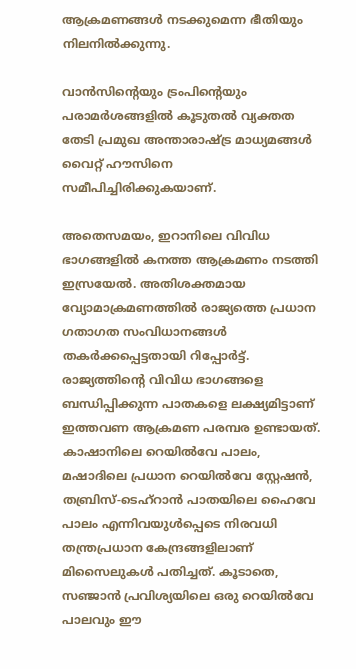ആക്രമണങ്ങള്‍ നടക്കുമെന്ന ഭീതിയും നിലനില്‍ക്കുന്നു.

വാൻസിന്റെയും ട്രംപിന്റെയും പരാമർശങ്ങളില്‍ കൂടുതല്‍ വ്യക്തത തേടി പ്രമുഖ അന്താരാഷ്ട്ര മാധ്യമങ്ങള്‍ വൈറ്റ് ഹൗസിനെ സമീപിച്ചിരിക്കുകയാണ്.

അതെസമയം, ഇറാനിലെ വിവിധ ഭാഗങ്ങളില്‍ കനത്ത ആക്രമണം നടത്തി ഇസ്രയേല്‍. അതിശക്തമായ വ്യോമാക്രമണത്തില്‍ രാജ്യത്തെ പ്രധാന ഗതാഗത സംവിധാനങ്ങള്‍ തകർക്കപ്പെട്ടതായി റിപ്പോർട്ട്. രാജ്യത്തിന്റെ വിവിധ ഭാഗങ്ങളെ ബന്ധിപ്പിക്കുന്ന പാതകളെ ലക്ഷ്യമിട്ടാണ് ഇത്തവണ ആക്രമണ പരമ്പര ഉണ്ടായത്. കാഷാനിലെ റെയില്‍വേ പാലം, മഷാദിലെ പ്രധാന റെയില്‍വേ സ്റ്റേഷൻ, തബ്രിസ്-ടെഹ്‌റാൻ പാതയിലെ ഹൈവേ പാലം എന്നിവയുള്‍പ്പെടെ നിരവധി തന്ത്രപ്രധാന കേന്ദ്രങ്ങളിലാണ് മിസൈലുകള്‍ പതിച്ചത്. കൂടാതെ, സഞ്ജാൻ പ്രവിശ്യയിലെ ഒരു റെയില്‍വേ പാലവും ഈ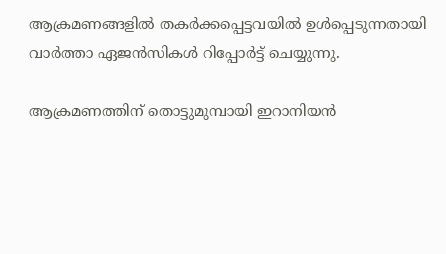ആക്രമണങ്ങളില്‍ തകർക്കപ്പെട്ടവയില്‍ ഉള്‍പ്പെടുന്നതായി വാർത്താ ഏജൻസികള്‍ റിപ്പോർട്ട് ചെയ്യുന്നു.

ആക്രമണത്തിന് തൊട്ടുമുമ്പായി ഇറാനിയൻ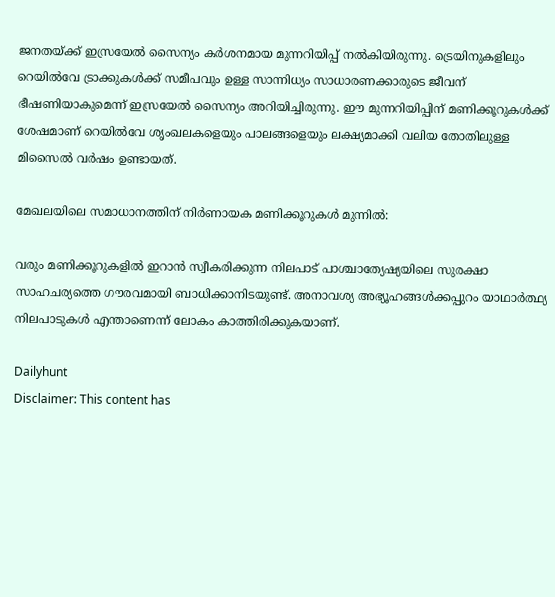ജനതയ്ക്ക് ഇസ്രയേല്‍ സൈന്യം കർശനമായ മുന്നറിയിപ്പ് നല്‍കിയിരുന്നു. ട്രെയിനുകളിലും റെയില്‍വേ ട്രാക്കുകള്‍ക്ക് സമീപവും ഉള്ള സാന്നിധ്യം സാധാരണക്കാരുടെ ജീവന് ഭീഷണിയാകുമെന്ന് ഇസ്രയേല്‍ സൈന്യം അറിയിച്ചിരുന്നു. ഈ മുന്നറിയിപ്പിന് മണിക്കൂറുകള്‍ക്ക് ശേഷമാണ് റെയില്‍വേ ശൃംഖലകളെയും പാലങ്ങളെയും ലക്ഷ്യമാക്കി വലിയ തോതിലുള്ള മിസൈല്‍ വർഷം ഉണ്ടായത്.

മേഖലയിലെ സമാധാനത്തിന് നിർണായക മണിക്കൂറുകള്‍ മുന്നില്‍:

വരും മണിക്കൂറുകളില്‍ ഇറാൻ സ്വീകരിക്കുന്ന നിലപാട് പാശ്ചാത്യേഷ്യയിലെ സുരക്ഷാ സാഹചര്യത്തെ ഗൗരവമായി ബാധിക്കാനിടയുണ്ട്. അനാവശ്യ അഭ്യൂഹങ്ങള്‍ക്കപ്പുറം യാഥാർത്ഥ്യ നിലപാടുകള്‍ എന്താണെന്ന് ലോകം കാത്തിരിക്കുകയാണ്.

Dailyhunt
Disclaimer: This content has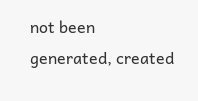not been generated, created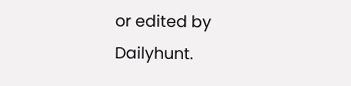or edited by Dailyhunt.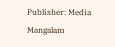Publisher: Media Mangalam